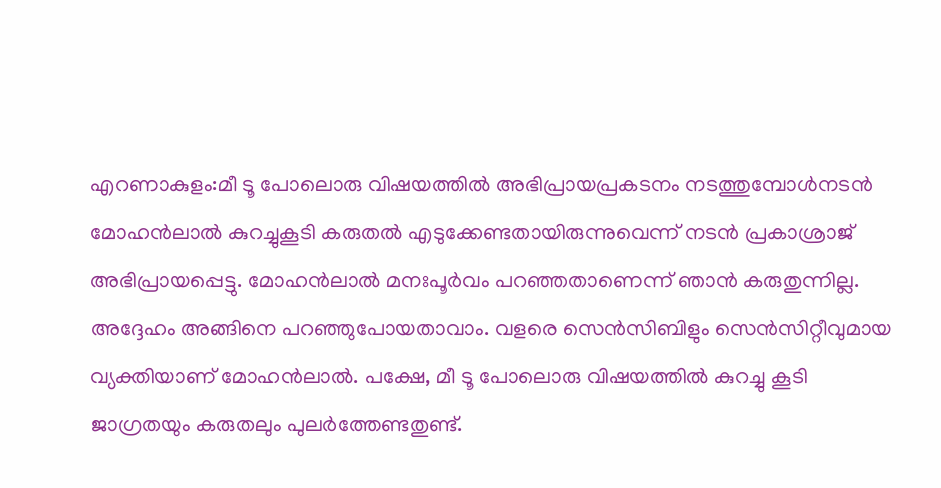എറണാകുളം:മീ ടൂ പോലൊരു വിഷയത്തിൽ അഭിപ്രായപ്രകടനം നടത്തുമ്പോൾനടൻ മോഹൻലാൽ കുറച്ചുകൂടി കരുതൽ എടുക്കേണ്ടതായിരുന്നുവെന്ന് നടൻ പ്രകാശ്രാജ് അഭിപ്രായപ്പെട്ടു. മോഹൻലാൽ മനഃപൂർവം പറഞ്ഞതാണെന്ന് ഞാൻ കരുതുന്നില്ല. അദ്ദേഹം അങ്ങിനെ പറഞ്ഞുപോയതാവാം. വളരെ സെൻസിബിളും സെൻസിറ്റീവുമായ വ്യക്തിയാണ് മോഹൻലാൽ. പക്ഷേ, മീ ടൂ പോലൊരു വിഷയത്തിൽ കുറച്ചു കൂടി ജാഗ്രതയും കരുതലും പുലർത്തേണ്ടതുണ്ട്.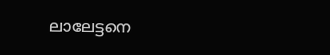ലാലേട്ടനെ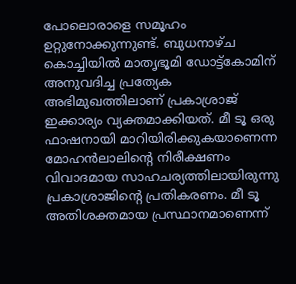പോലൊരാളെ സമൂഹം ഉറ്റുനോക്കുന്നുണ്ട്. ബുധനാഴ്ച കൊച്ചിയിൽ മാതൃഭൂമി ഡോട്ട്കോമിന് അനുവദിച്ച പ്രത്യേക അഭിമുഖത്തിലാണ് പ്രകാശ്രാജ് ഇക്കാര്യം വ്യക്തമാക്കിയത്. മീ ടൂ ഒരു ഫാഷനായി മാറിയിരിക്കുകയാണെന്ന മോഹൻലാലിന്റെ നിരീക്ഷണം വിവാദമായ സാഹചര്യത്തിലായിരുന്നു പ്രകാശ്രാജിന്റെ പ്രതികരണം. മീ ടൂ അതിശക്തമായ പ്രസ്ഥാനമാണെന്ന്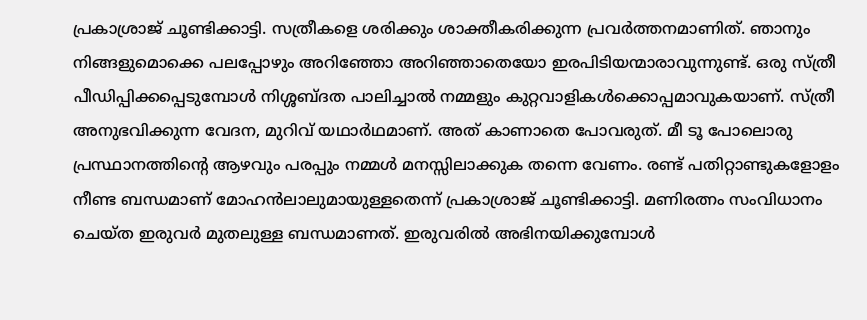പ്രകാശ്രാജ് ചൂണ്ടിക്കാട്ടി. സത്രീകളെ ശരിക്കും ശാക്തീകരിക്കുന്ന പ്രവർത്തനമാണിത്. ഞാനും നിങ്ങളുമൊക്കെ പലപ്പോഴും അറിഞ്ഞോ അറിഞ്ഞാതെയോ ഇരപിടിയന്മാരാവുന്നുണ്ട്. ഒരു സ്ത്രീ പീഡിപ്പിക്കപ്പെടുമ്പോൾ നിശ്ശബ്ദത പാലിച്ചാൽ നമ്മളും കുറ്റവാളികൾക്കൊപ്പമാവുകയാണ്. സ്ത്രീ അനുഭവിക്കുന്ന വേദന, മുറിവ് യഥാർഥമാണ്. അത് കാണാതെ പോവരുത്. മീ ടൂ പോലൊരു പ്രസ്ഥാനത്തിന്റെ ആഴവും പരപ്പും നമ്മൾ മനസ്സിലാക്കുക തന്നെ വേണം. രണ്ട് പതിറ്റാണ്ടുകളോളം നീണ്ട ബന്ധമാണ് മോഹൻലാലുമായുള്ളതെന്ന് പ്രകാശ്രാജ് ചൂണ്ടിക്കാട്ടി. മണിരത്നം സംവിധാനം ചെയ്ത ഇരുവർ മുതലുള്ള ബന്ധമാണത്. ഇരുവരിൽ അഭിനയിക്കുമ്പോൾ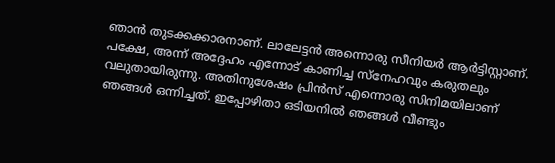ഞാൻ തുടക്കക്കാരനാണ്. ലാലേട്ടൻ അന്നൊരു സീനിയർ ആർട്ടിസ്റ്റാണ്. പക്ഷേ, അന്ന് അദ്ദേഹം എന്നോട് കാണിച്ച സ്നേഹവും കരുതലും വലുതായിരുന്നു. അതിനുശേഷം പ്രിൻസ് എന്നൊരു സിനിമയിലാണ് ഞങ്ങൾ ഒന്നിച്ചത്. ഇപ്പോഴിതാ ഒടിയനിൽ ഞങ്ങൾ വീണ്ടും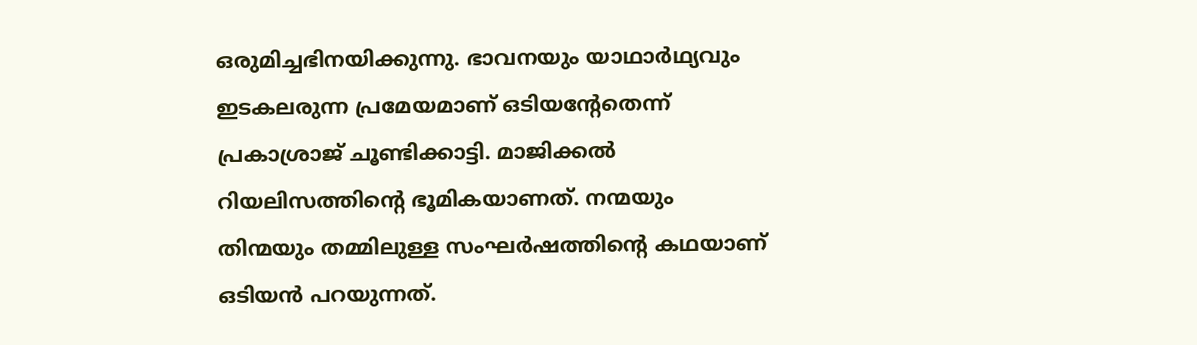ഒരുമിച്ചഭിനയിക്കുന്നു. ഭാവനയും യാഥാർഥ്യവും ഇടകലരുന്ന പ്രമേയമാണ് ഒടിയന്റേതെന്ന് പ്രകാശ്രാജ് ചൂണ്ടിക്കാട്ടി. മാജിക്കൽ റിയലിസത്തിന്റെ ഭൂമികയാണത്. നന്മയും തിന്മയും തമ്മിലുള്ള സംഘർഷത്തിന്റെ കഥയാണ് ഒടിയൻ പറയുന്നത്.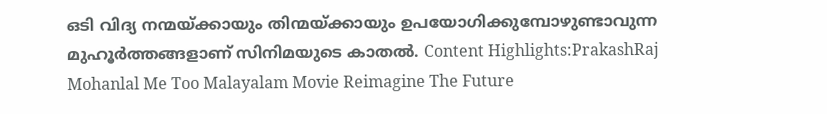ഒടി വിദ്യ നന്മയ്ക്കായും തിന്മയ്ക്കായും ഉപയോഗിക്കുമ്പോഴുണ്ടാവുന്ന മുഹൂർത്തങ്ങളാണ് സിനിമയുടെ കാതൽ. Content Highlights:PrakashRaj Mohanlal Me Too Malayalam Movie Reimagine The Future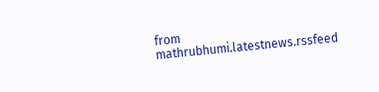from mathrubhumi.latestnews.rssfeed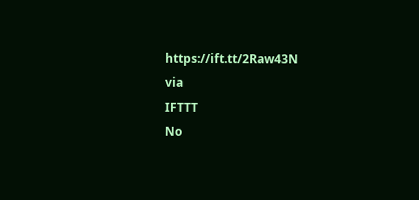https://ift.tt/2Raw43N
via
IFTTT
No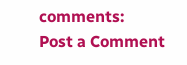comments:
Post a Comment